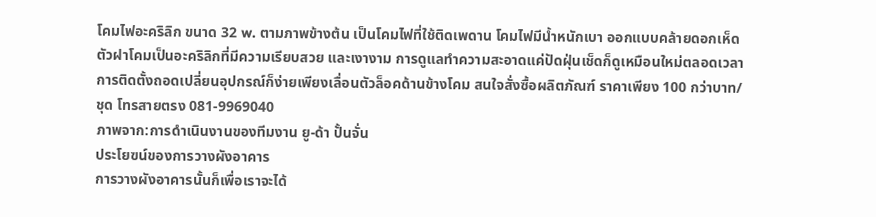โคมไฟอะคริลิก ขนาด 32 w. ตามภาพข้างต้น เป็นโคมไฟที่ใช้ติดเพดาน โคมไฟมีน้ำหนักเบา ออกแบบคล้ายดอกเห็ด ตัวฝาโคมเป็นอะคริลิกที่มีความเรียบสวย และเงางาม การดูแลทำความสะอาดแค่ปัดฝุ่นเช็ดก็ดูเหมือนใหม่ตลอดเวลา การติดตั้งถอดเปลี่ยนอุปกรณ์ก็ง่ายเพียงเลื่อนตัวล็อคด้านข้างโคม สนใจสั่งซื้อผลิตภัณฑ์ ราคาเพียง 100 กว่าบาท/ชุด โทรสายตรง 081-9969040
ภาพจาก:การดำเนินงานของทีมงาน ยู-ด้า ปั้นจั่น
ประโยฃน์ของการวางผังอาคาร
การวางผังอาคารนั้นก็เพื่อเราจะได้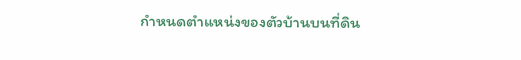กำหนดตำแหน่งของตัวบ้านบนที่ดิน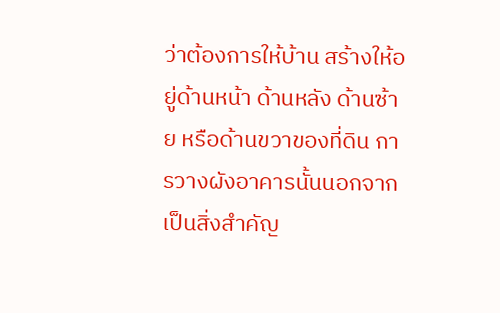ว่าต้องการให้บ้าน สร้างให้อยู่ด้านหน้า ด้านหลัง ด้านซ้าย หรือด้านขวาของที่ดิน การวางผังอาคารนั้นนอกจากเป็นสิ่งสำคัญ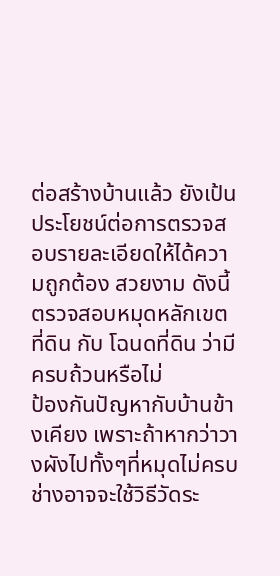ต่อสร้างบ้านแล้ว ยังเป้นประโยชน์ต่อการตรวจสอบรายละเอียดให้ได้ความถูกต้อง สวยงาม ดังนี้
ตรวจสอบหมุดหลักเขตที่ดิน กับ โฉนดที่ดิน ว่ามีครบถ้วนหรือไม่
ป้องกันปัญหากับบ้านข้างเคียง เพราะถ้าหากว่าวางผังไปทั้งๆที่หมุดไม่ครบ ช่างอาจจะใช้วิธีวัดระ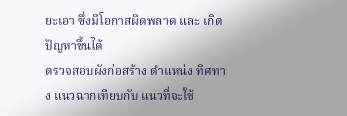ยะเอา ซึ่งมีโอกาสผิดพลาด และ เกิดปัญหาขึ้นได้
ตรวจสอบผังก่อสร้าง ตำแหน่ง ทิศทาง แนวฉากเทียบกับ แนวที่จะใช้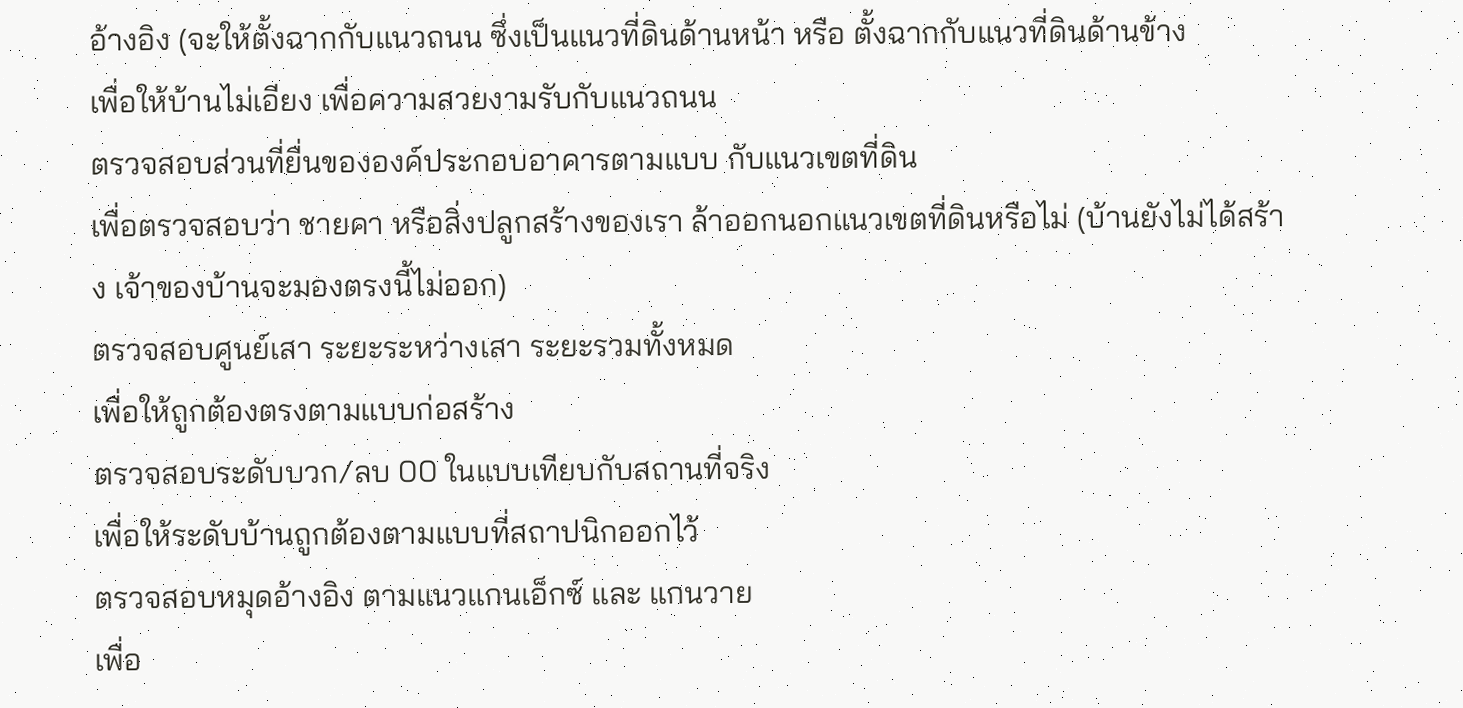อ้างอิง (จะให้ตั้งฉากกับแนวถนน ซึ่งเป็นแนวที่ดินด้านหน้า หรือ ตั้งฉากกับแนวที่ดินด้านข้าง
เพื่อให้บ้านไม่เอียง เพื่อความสวยงามรับกับแนวถนน
ตรวจสอบส่วนที่ยื่นขององค์ประกอบอาคารตามแบบ กับแนวเขตที่ดิน
เพื่อตรวจสอบว่า ชายคา หรือสิ่งปลูกสร้างของเรา ล้าออกนอกแนวเขตที่ดินหรือไม่ (บ้านยังไม่ได้สร้าง เจ้าของบ้านจะมองตรงนี้ไม่ออก)
ตรวจสอบศูนย์เสา ระยะระหว่างเสา ระยะรวมทั้งหมด
เพื่อให้ถูกต้องตรงตามแบบก่อสร้าง
ตรวจสอบระดับบวก/ลบ 00 ในแบบเทียบกับสถานที่จริง
เพื่อให้ระดับบ้านถูกต้องตามแบบที่สถาปนิกออกไว้
ตรวจสอบหมุดอ้างอิง ตามแนวแกนเอ็กซ์ และ แกนวาย
เพื่อ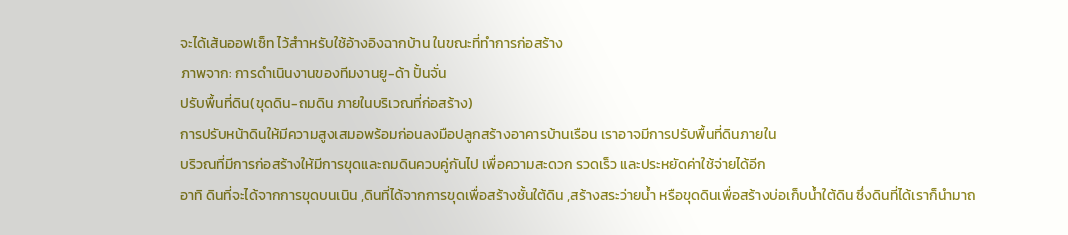จะได้เส้นออฟเซ็ท ไว้สำาหรับใช้อ้างอิงฉากบ้าน ในขณะที่ทำการก่อสร้าง
ภาพจาก: การดำเนินงานของทีมงานยู-ด้า ปั้นจั่น
ปรับพื้นที่ดิน(ขุดดิน-ถมดิน ภายในบริเวณที่ก่อสร้าง)
การปรับหน้าดินให้มีความสูงเสมอพร้อมก่อนลงมือปลูกสร้างอาคารบ้านเรือน เราอาจมีการปรับพื้นที่ดินภายใน
บริวณที่มีการก่อสร้างให้มีการขุดและถมดินควบคู่กันไป เพื่อความสะดวก รวดเร็ว และประหยัดค่าใช้จ่ายได้อีก
อาทิ ดินที่จะได้จากการขุดบนเนิน ,ดินที่ได้จากการขุดเพื่อสร้างชั้นใต้ดิน ,สร้างสระว่ายน้ำ หรือขุดดินเพื่อสร้างบ่อเก็บน้ำใต้ดิน ซึ่งดินที่ได้เราก็นำมาถ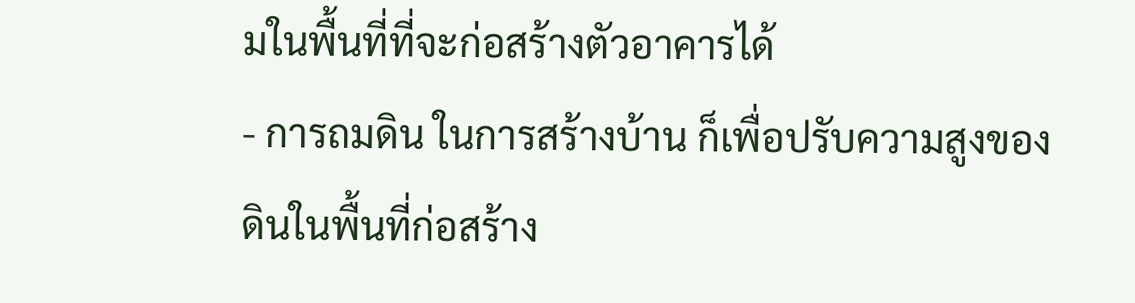มในพื้นที่ที่จะก่อสร้างตัวอาคารได้
- การถมดิน ในการสร้างบ้าน ก็เพื่อปรับความสูงของดินในพื้นที่ก่อสร้าง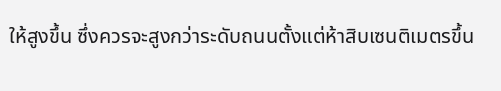ให้สูงขึ้น ซึ่งควรจะสูงกว่าระดับถนนตั้งแต่ห้าสิบเซนติเมตรขึ้น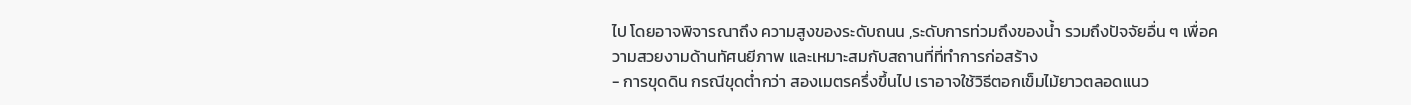ไป โดยอาจพิจารณาถึง ความสูงของระดับถนน ,ระดับการท่วมถึงของน้ำ รวมถึงปัจจัยอื่น ๆ เพื่อความสวยงามด้านทัศนยีภาพ และเหมาะสมกับสถานที่ที่ทำการก่อสร้าง
- การขุดดิน กรณีขุดต่ำกว่า สองเมตรครึ่งขึ้นไป เราอาจใช้วิธีตอกเข็มไม้ยาวตลอดแนว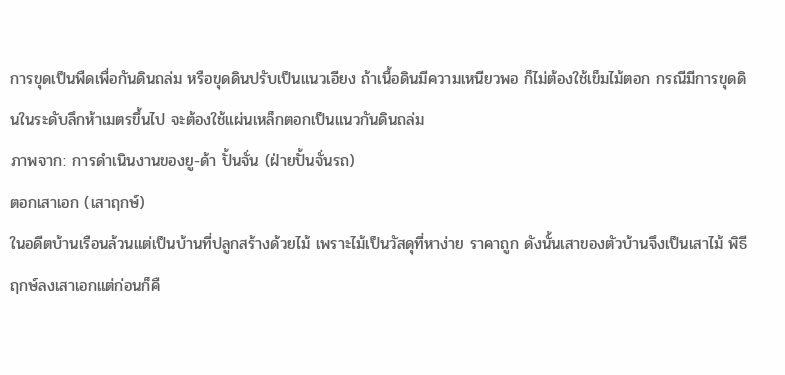การขุดเป็นพืดเพื่อกันดินถล่ม หรือขุดดินปรับเป็นแนวเอียง ถ้าเนื้อดินมีความเหนียวพอ ก็ไม่ต้องใช้เข็มไม้ตอก กรณีมีการขุดดินในระดับลึกห้าเมตรขึ้นไป จะต้องใช้แผ่นเหล็กตอกเป็นแนวกันดินถล่ม
ภาพจาก: การดำเนินงานของยู-ด้า ปั้นจั่น (ฝ่ายปั้นจั่นรถ)
ตอกเสาเอก (เสาฤกษ์)
ในอดีตบ้านเรือนล้วนแต่เป็นบ้านที่ปลูกสร้างด้วยไม้ เพราะไม้เป็นวัสดุที่หาง่าย ราคาถูก ดังนั้นเสาของตัวบ้านจึงเป็นเสาไม้ พิธีฤกษ์ลงเสาเอกแต่ก่อนก็คื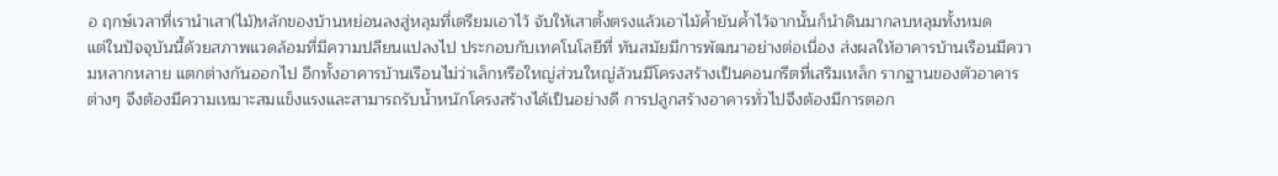อ ฤกษ์เวลาที่เรานำเสา(ไม้)หลักของบ้านหย่อนลงสู่หลุมที่เตรียมเอาไว้ จับให้เสาตั้งตรงแล้วเอาไม้ค้ำยันค้ำไว้จากนั้นก็นำดินมากลบหลุมทั้งหมด
แต่ในปัจจุบันนี้ด้วยสภาพแวดล้อมที่มีความปลียนแปลงไป ประกอบกับเทคโนโลยีที่ ทันสมัยมีการพัฒนาอย่างต่อเนื่อง ส่งผลให้อาคารบ้านเรือนมีความหลากหลาย แตกต่างกันออกไป อีกทั้งอาคารบ้านเรือนไม่ว่าเล็กหรือใหญ่ส่วนใหญ่ล้วนมีโครงสร้างเป็นคอนกรีตที่เสริมเหล็ก รากฐานของตัวอาคารต่างๆ จึงต้องมีความเหมาะสมแข็งแรงและสามารถรับน้ำหนักโครงสร้างได้เป็นอย่างดี การปลูกสร้างอาคารทั่วไปจึงต้องมีการตอก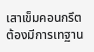เสาเข็มคอนกรึต ต้องมีการเทฐาน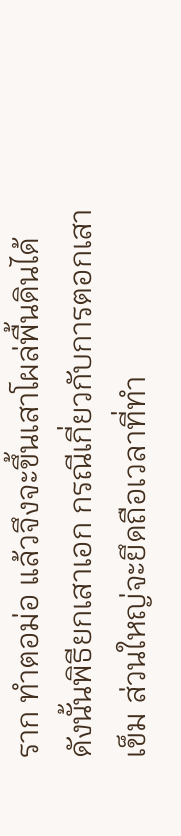ราก ทำตอม่อ แล้วจึงจะขึ้นเสาโผล่พื้นดินได้ ดังนั้นพิธียกเสาเอก กรณีเกี่ยวกับการตอกเสาเข็ม ส่วนใหญ่จะยึดถือเวลาที่ทำ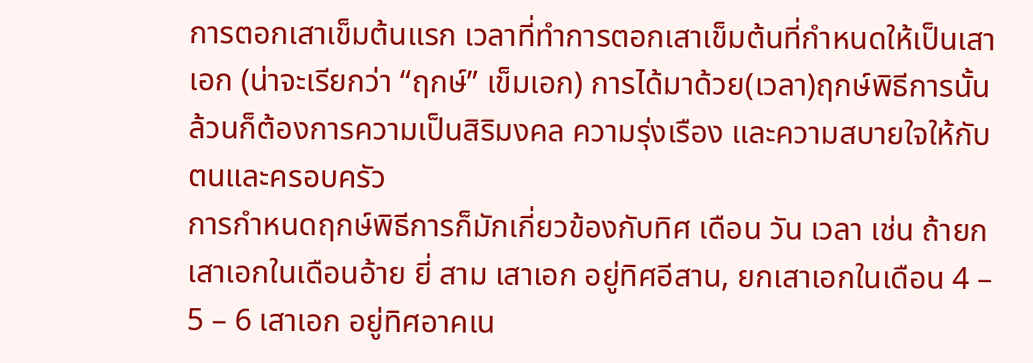การตอกเสาเข็มต้นแรก เวลาที่ทำการตอกเสาเข็มต้นที่กำหนดให้เป็นเสาเอก (น่าจะเรียกว่า “ฤกษ์” เข็มเอก) การได้มาด้วย(เวลา)ฤกษ์พิธีการนั้นล้วนก็ต้องการความเป็นสิริมงคล ความรุ่งเรือง และความสบายใจให้กับตนและครอบครัว
การกำหนดฤกษ์พิธีการก็มักเกี่ยวข้องกับทิศ เดือน วัน เวลา เช่น ถ้ายกเสาเอกในเดือนอ้าย ยี่ สาม เสาเอก อยู่ทิศอีสาน, ยกเสาเอกในเดือน 4 – 5 – 6 เสาเอก อยู่ทิศอาคเน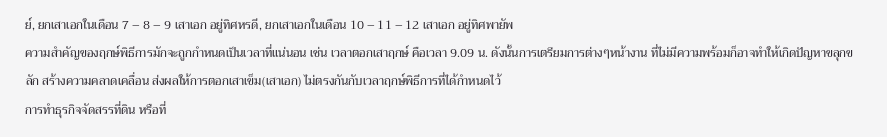ย์, ยกเสาเอกในเดือน 7 – 8 – 9 เสาเอก อยู่ทิศหรดี, ยกเสาเอกในเดือน 10 – 11 – 12 เสาเอก อยู่ทิศพายัพ
ความสำคัญของฤกษ์พิธีการมักจะถูกกำหนดเป็นเวลาที่แน่นอน เช่น เวลาตอกเสาฤกษ์ คือเวลา 9.09 น. ดังนั้นการเตรียมการต่างๆหน้างาน ที่ไม่มีความพร้อมก็อาจทำให้เกิดปัญหาขลุกขลัก สร้างความคลาดเคลื่อน ส่งผลให้การตอกเสาเข็ม(เสาเอก) ไม่ตรงกันกับเวลาฤกษ์พิธีการที่ได้กำหนดไว้
การทำธุรกิจจัดสรรที่ดิน หรือที่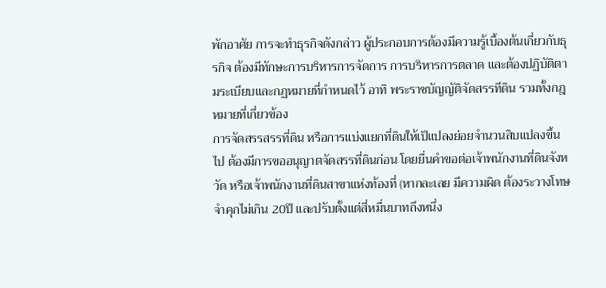พักอาศัย การจะทำธุรกิจดังกล่าว ผู้ประกอบการต้องมีความรู้เบื้องต้นเกี่ยวกับธุรกิจ ต้องมีทักษะการบริหารการจัดการ การบริหารการตลาด และต้องปฏิบัติตามระเบียบและกฏหมายที่กำหนดไว้ อาทิ พระราชบัญญัติจัดสรรทีดิน รวมทั้งกฎหมายที่เกี่ยวข้อง
การจัดสรรสรรที่ดิน หรือการแบ่งแยกที่ดินให้เป็แปลงย่อยจำนวนสิบแปลงขึ้นไป ต้องมีการขออนุญาตจัดสรรที่ดินก่อน โดยยื่นคำขอต่อเจ้าพนักงานที่ดินจังหวัด หรือเจ้าพนักงานที่ดินสาขาแห่งท้องที่ (หากละเลย มีความผิด ต้องระวางโทษจำคุกไม่เกิน 20ปี และปรับตั้งแต่สี่หมื่นบาทถึงหนึ่ง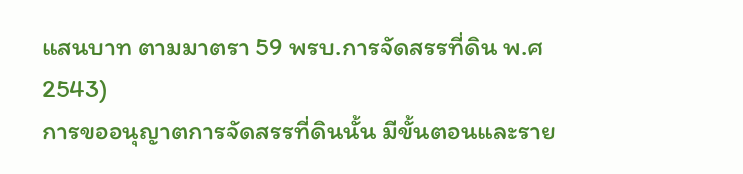แสนบาท ตามมาตรา 59 พรบ.การจัดสรรที่ดิน พ.ศ 2543)
การขออนุญาตการจัดสรรที่ดินนั้น มีขั้นตอนและราย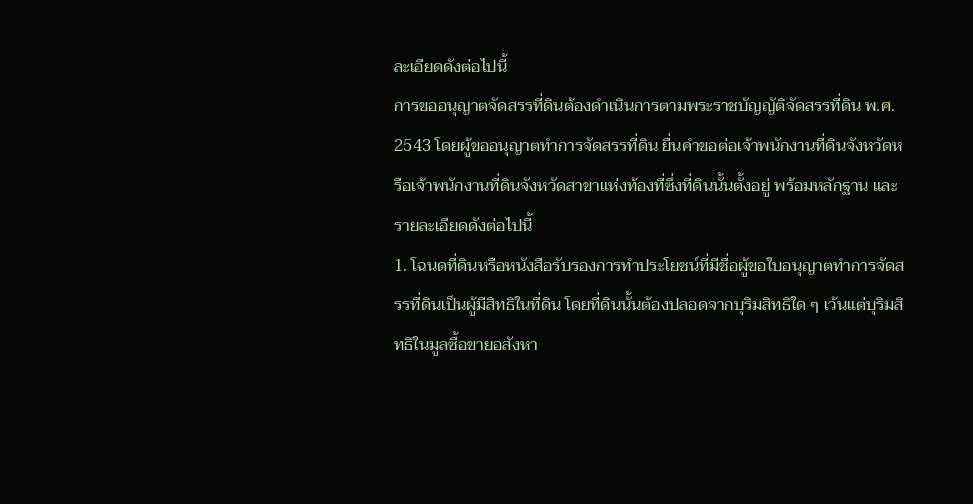ละเอียดดังต่อไปนี้
การขออนุญาตจัดสรรที่ดินต้องดำเนินการตามพระราชบัญญัติจัดสรรที่ดิน พ.ศ. 2543 โดยผู้ขออนุญาตทำการจัดสรรที่ดิน ยื่นคำขอต่อเจ้าพนักงานที่ดินจังหวัดหรือเจ้าพนักงานที่ดินจังหวัดสาขาแห่งท้องที่ซึ่งที่ดินนั้นตั้งอยู่ พร้อมหลักฐาน และรายละเอียดดังต่อไปนี้
1. โฉนดที่ดินหรือหนังสือรับรองการทำประโยชน์ที่มีชื่อผู้ขอใบอนุญาตทำการจัดสรรที่ดินเป็นผู้มีสิทธิในที่ดิน โดยที่ดินนั้นต้องปลอดจากบุริมสิทธิใด ๆ เว้นแต่บุริมสิทธิในมูลซื้อขายอสังหา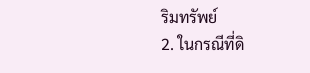ริมทรัพย์
2. ในกรณีที่ดิ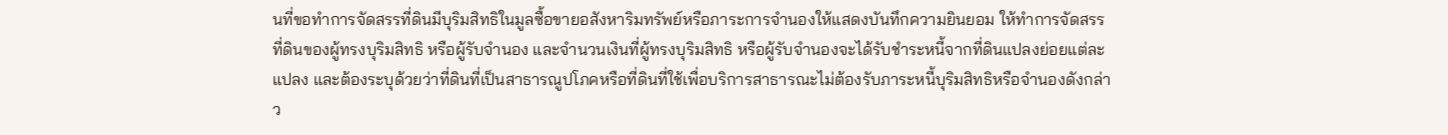นที่ขอทำการจัดสรรที่ดินมีบุริมสิทธิในมูลซื้อขายอสังหาริมทรัพย์หรือภาระการจำนองให้แสดงบันทึกความยินยอม ให้ทำการจัดสรรที่ดินของผู้ทรงบุริมสิทธิ หรือผู้รับจำนอง และจำนวนเงินที่ผู้ทรงบุริมสิทธิ หรือผู้รับจำนองจะได้รับชำระหนี้จากที่ดินแปลงย่อยแต่ละแปลง และต้องระบุด้วยว่าที่ดินที่เป็นสาธารณูปโภคหรือที่ดินที่ใช้เพื่อบริการสาธารณะไม่ต้องรับภาระหนี้บุริมสิทธิหรือจำนองดังกล่าว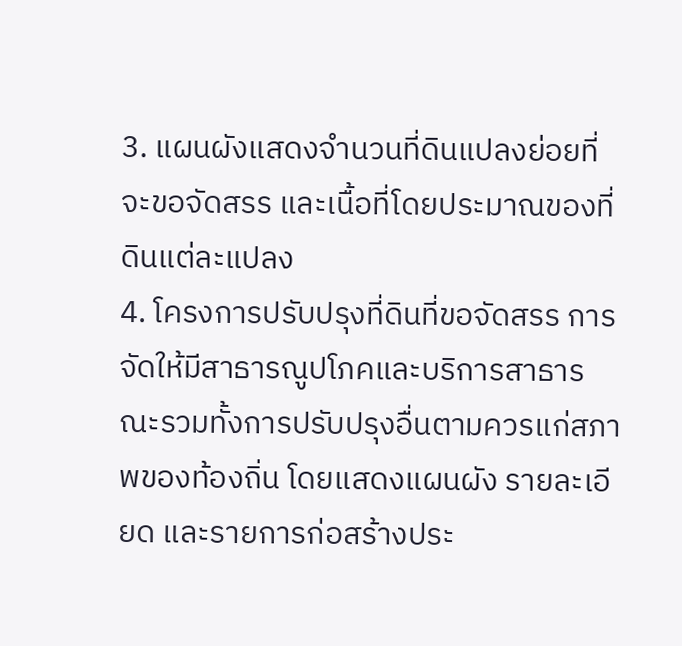3. แผนผังแสดงจำนวนที่ดินแปลงย่อยที่จะขอจัดสรร และเนื้อที่โดยประมาณของที่ดินแต่ละแปลง
4. โครงการปรับปรุงที่ดินที่ขอจัดสรร การจัดให้มีสาธารณูปโภคและบริการสาธารณะรวมทั้งการปรับปรุงอื่นตามควรแก่สภาพของท้องถิ่น โดยแสดงแผนผัง รายละเอียด และรายการก่อสร้างประ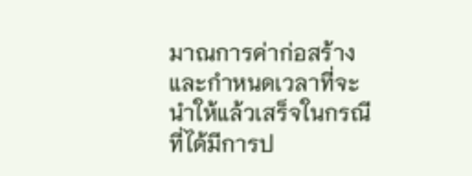มาณการค่าก่อสร้างและกำหนดเวลาที่จะนำให้แล้วเสร็จในกรณีที่ได้มีการป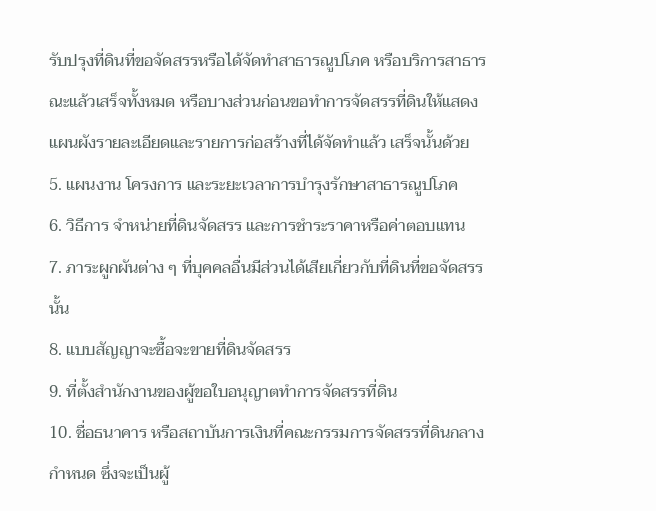รับปรุงที่ดินที่ขอจัดสรรหรือได้จัดทำสาธารณูปโภค หรือบริการสาธารณะแล้วเสร็จทั้งหมด หรือบางส่วนก่อนขอทำการจัดสรรที่ดินให้แสดงแผนผังรายละเอียดและรายการก่อสร้างที่ได้จัดทำแล้ว เสร็จนั้นด้วย
5. แผนงาน โครงการ และระยะเวลาการบำรุงรักษาสาธารณูปโภค
6. วิธีการ จำหน่ายที่ดินจัดสรร และการชำระราคาหรือค่าตอบแทน
7. ภาระผูกผันต่าง ๆ ที่บุคคลอื่นมีส่วนได้เสียเกี่ยวกับที่ดินที่ขอจัดสรรนั้น
8. แบบสัญญาจะซื้อจะขายที่ดินจัดสรร
9. ที่ตั้งสำนักงานของผู้ขอใบอนุญาตทำการจัดสรรที่ดิน
10. ชื่อธนาคาร หรือสถาบันการเงินที่คณะกรรมการจัดสรรที่ดินกลางกำหนด ซึ่งจะเป็นผู้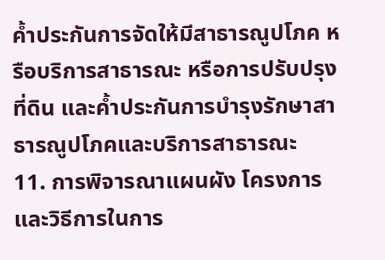ค้ำประกันการจัดให้มีสาธารณูปโภค หรือบริการสาธารณะ หรือการปรับปรุงที่ดิน และค้ำประกันการบำรุงรักษาสาธารณูปโภคและบริการสาธารณะ
11. การพิจารณาแผนผัง โครงการ และวิธีการในการ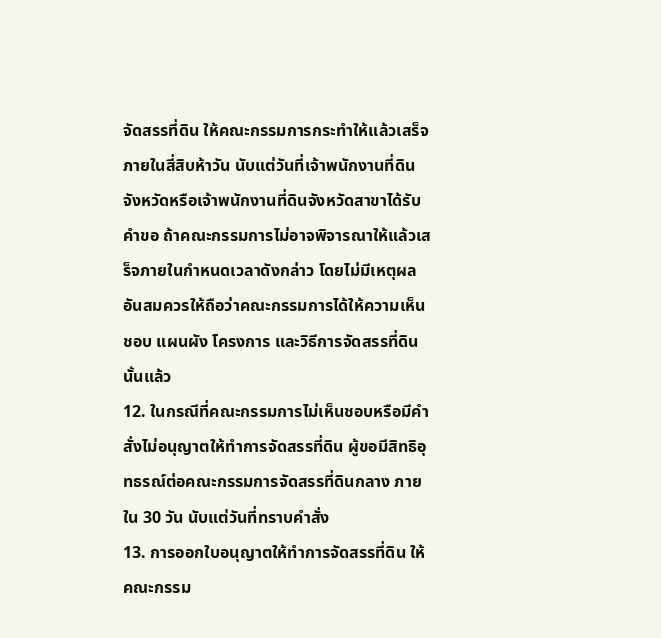จัดสรรที่ดิน ให้คณะกรรมการกระทำให้แล้วเสร็จภายในสี่สิบห้าวัน นับแต่วันที่เจ้าพนักงานที่ดินจังหวัดหรือเจ้าพนักงานที่ดินจังหวัดสาขาได้รับคำขอ ถ้าคณะกรรมการไม่อาจพิจารณาให้แล้วเสร็จภายในกำหนดเวลาดังกล่าว โดยไม่มีเหตุผลอันสมควรให้ถือว่าคณะกรรมการได้ให้ความเห็นชอบ แผนผัง โครงการ และวิธีการจัดสรรที่ดินนั้นแล้ว
12. ในกรณีที่คณะกรรมการไม่เห็นชอบหรือมีคำสั่งไม่อนุญาตให้ทำการจัดสรรที่ดิน ผู้ขอมีสิทธิอุทธรณ์ต่อคณะกรรมการจัดสรรที่ดินกลาง ภายใน 30 วัน นับแต่วันที่ทราบคำสั่ง
13. การออกใบอนุญาตให้ทำการจัดสรรที่ดิน ให้คณะกรรม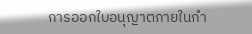การออกใบอนุญาตภายในกำ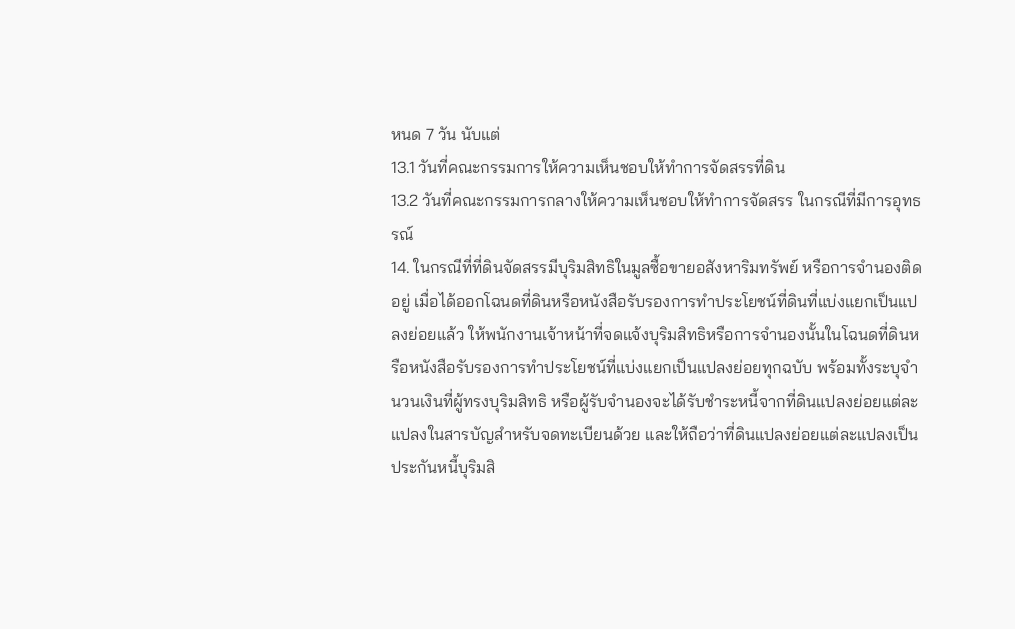หนด 7 วัน นับแต่
13.1 วันที่คณะกรรมการให้ความเห็นชอบให้ทำการจัดสรรที่ดิน
13.2 วันที่คณะกรรมการกลางให้ความเห็นชอบให้ทำการจัดสรร ในกรณีที่มีการอุทธรณ์
14. ในกรณีที่ที่ดินจัดสรรมีบุริมสิทธิในมูลซื้อขายอสังหาริมทรัพย์ หรือการจำนองติดอยู่ เมื่อได้ออกโฉนดที่ดินหรือหนังสือรับรองการทำประโยชน์ที่ดินที่แบ่งแยกเป็นแปลงย่อยแล้ว ให้พนักงานเจ้าหน้าที่จดแจ้งบุริมสิทธิหรือการจำนองนั้นในโฉนดที่ดินหรือหนังสือรับรองการทำประโยชน์ที่แบ่งแยกเป็นแปลงย่อยทุกฉบับ พร้อมทั้งระบุจำนวนเงินที่ผู้ทรงบุริมสิทธิ หรือผู้รับจำนองจะได้รับชำระหนี้จากที่ดินแปลงย่อยแต่ละแปลงในสารบัญสำหรับจดทะเบียนด้วย และให้ถือว่าที่ดินแปลงย่อยแต่ละแปลงเป็นประกันหนี้บุริมสิ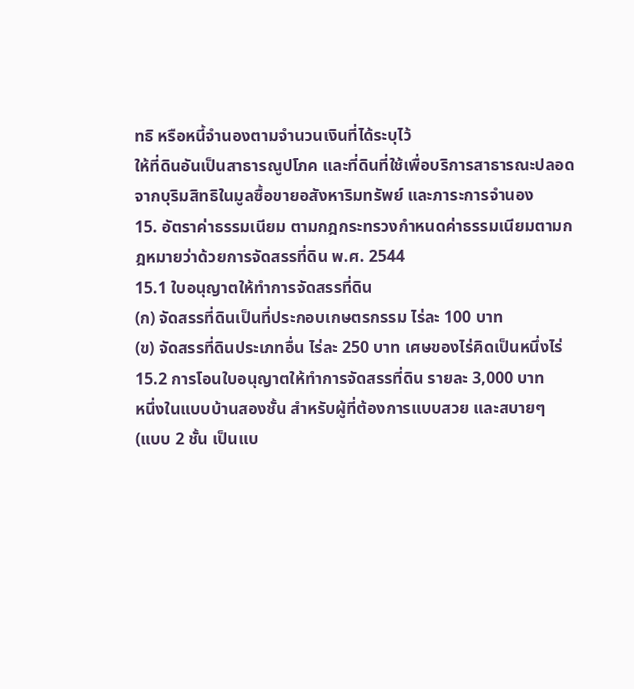ทธิ หรือหนี้จำนองตามจำนวนเงินที่ได้ระบุไว้
ให้ที่ดินอันเป็นสาธารณูปโภค และที่ดินที่ใช้เพื่อบริการสาธารณะปลอดจากบุริมสิทธิในมูลซื้อขายอสังหาริมทรัพย์ และภาระการจำนอง
15. อัตราค่าธรรมเนียม ตามกฎกระทรวงกำหนดค่าธรรมเนียมตามกฎหมายว่าด้วยการจัดสรรที่ดิน พ.ศ. 2544
15.1 ใบอนุญาตให้ทำการจัดสรรที่ดิน
(ก) จัดสรรที่ดินเป็นที่ประกอบเกษตรกรรม ไร่ละ 100 บาท
(ข) จัดสรรที่ดินประเภทอื่น ไร่ละ 250 บาท เศษของไร่คิดเป็นหนึ่งไร่
15.2 การโอนใบอนุญาตให้ทำการจัดสรรที่ดิน รายละ 3,000 บาท
หนึ่งในแบบบ้านสองชั้น สำหรับผู้ที่ต้องการแบบสวย และสบายๆ
(แบบ 2 ชั้น เป็นแบ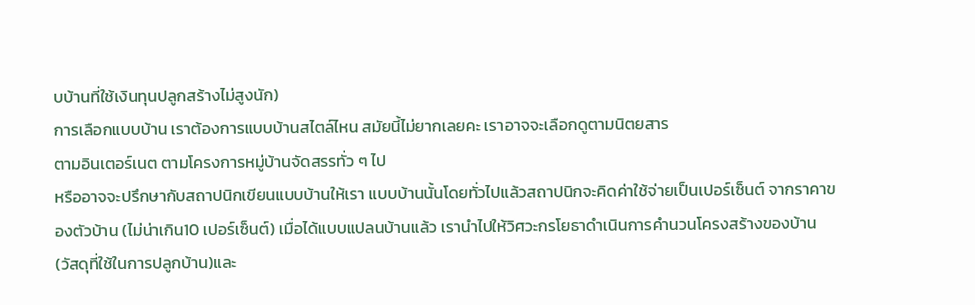บบ้านที่ใช้เงินทุนปลูกสร้างไม่สูงนัก)
การเลือกแบบบ้าน เราต้องการแบบบ้านสไตล์ไหน สมัยนี้ไม่ยากเลยคะ เราอาจจะเลือกดูตามนิตยสาร
ตามอินเตอร์เนต ตามโครงการหมู่บ้านจัดสรรทั่ว ๆ ไป
หรืออาจจะปรึกษากับสถาปนิกเขียนแบบบ้านให้เรา แบบบ้านนั้นโดยทั่วไปแล้วสถาปนิกจะคิดค่าใช้จ่ายเป็นเปอร์เซ็นต์ จากราคาของตัวบ้าน (ไม่น่าเกิน10 เปอร์เซ็นต์) เมื่อได้แบบแปลนบ้านแล้ว เรานำไปให้วิศวะกรโยธาดำเนินการคำนวนโครงสร้างของบ้าน (วัสดุที่ใช้ในการปลูกบ้าน)และ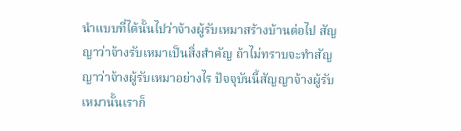นำแบบที่ได้นั้นไปว่าจ้างผู้รับเหมาสร้างบ้านต่อไป สัญญาว่าจ้างรับเหมาเป็นสิ่งสำคัญ ถ้าไม่ทราบจะทำสัญญาว่าจ้างผู้รับเหมาอย่างไร ปัจจุบันนี้สัญญาจ้างผู้รับเหมานั้นเราก็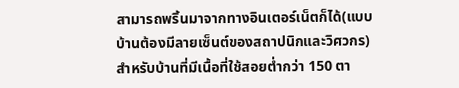สามารถพริ้นมาจากทางอินเตอร์เน็ตก็ได้(แบบบ้านต้องมีลายเซ็นต์ของสถาปนิกและวิศวกร) สำหรับบ้านที่มีเนื้อที่ใช้สอยต่ำกว่า 150 ตา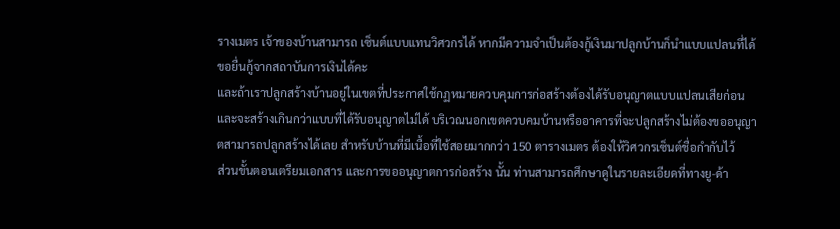รางเมตร เจ้าของบ้านสามารถ เซ็นต์แบบแทนวิศวกรได้ หากมีความจำเป็นต้องกู้เงินมาปลูกบ้านก็นำแบบแปลนที่ได้ขอยื่นกู้จากสถาบันการเงินได้คะ
และถ้าเราปลูกสร้างบ้านอยู่ในเขตที่ประกาศใช้กฏหมายควบคุมการก่อสร้างต้องได้รับอนุญาตแบบแปลนเสียก่อน และจะสร้างเกินกว่าแบบที่ได้รับอนุญาตไม่ได้ บริเวณนอกเขตควบคมบ้านหรืออาคารที่จะปลูกสร้างไม่ต้องขออนุญาตสามารถปลูกสร้างได้เลย สำหรับบ้านที่มีเนื้อที่ใช้สอยมากกว่า 150 ตารางเมตร ต้องให้วิศวกรเซ็นต์ชื่อกำกับไว้
ส่วนขั้นตอนเตรียมเอกสาร และการขออนุญาตการก่อสร้าง นั้น ท่านสามารถศึกษาดูในรายละเอียดที่ทางยู-ด้า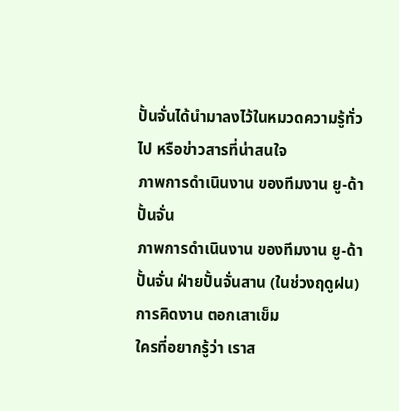ปั้นจั่นได้นำมาลงไว้ในหมวดความรู้ทั่วไป หรือข่าวสารที่น่าสนใจ
ภาพการดำเนินงาน ของทีมงาน ยู-ด้า ปั้นจั่น
ภาพการดำเนินงาน ของทีมงาน ยู-ด้า ปั้นจั่น ฝ่ายปั้นจั่นสาน (ในช่วงฤดูฝน)
การคิดงาน ตอกเสาเข็ม
ใครที่อยากรู้ว่า เราส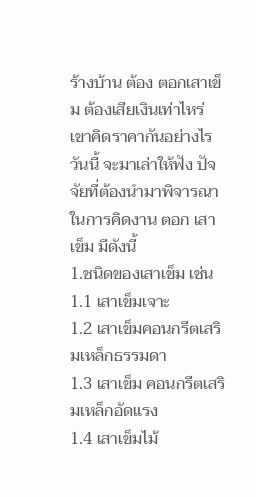ร้างบ้าน ต้อง ตอกเสาเข็ม ต้องเสียเงินเท่าไหร่ เขาคิดราคากันอย่างไร วันนี้ จะมาเล่าให้ฟัง ปัจจัยที่ต้องนำมาพิจารณา ในการคิดงาน ตอก เสาเข็ม มีดังนี้
1.ชนิดของเสาเข็ม เช่น
1.1 เสาเข็มเจาะ
1.2 เสาเข็มคอนกรีตเสริมเหล็กธรรมดา
1.3 เสาเข็ม คอนกรีตเสริมเหล็กอัดแรง
1.4 เสาเข็มไม้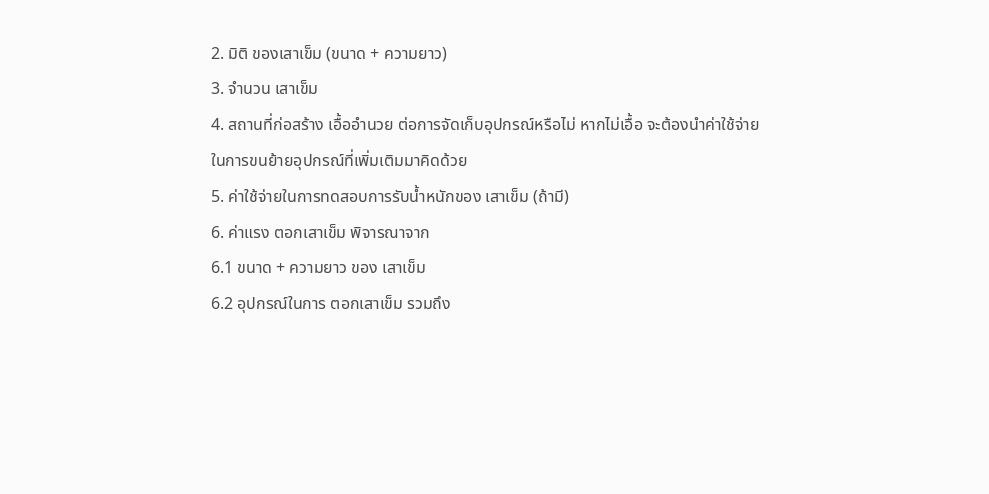2. มิติ ของเสาเข็ม (ขนาด + ความยาว)
3. จำนวน เสาเข็ม
4. สถานที่ก่อสร้าง เอื้ออำนวย ต่อการจัดเก็บอุปกรณ์หรือไม่ หากไม่เอื้อ จะต้องนำค่าใช้จ่ายในการขนย้ายอุปกรณ์ที่เพิ่มเติมมาคิดด้วย
5. ค่าใช้จ่ายในการทดสอบการรับน้ำหนักของ เสาเข็ม (ถ้ามี)
6. ค่าแรง ตอกเสาเข็ม พิจารณาจาก
6.1 ขนาด + ความยาว ของ เสาเข็ม
6.2 อุปกรณ์ในการ ตอกเสาเข็ม รวมถึง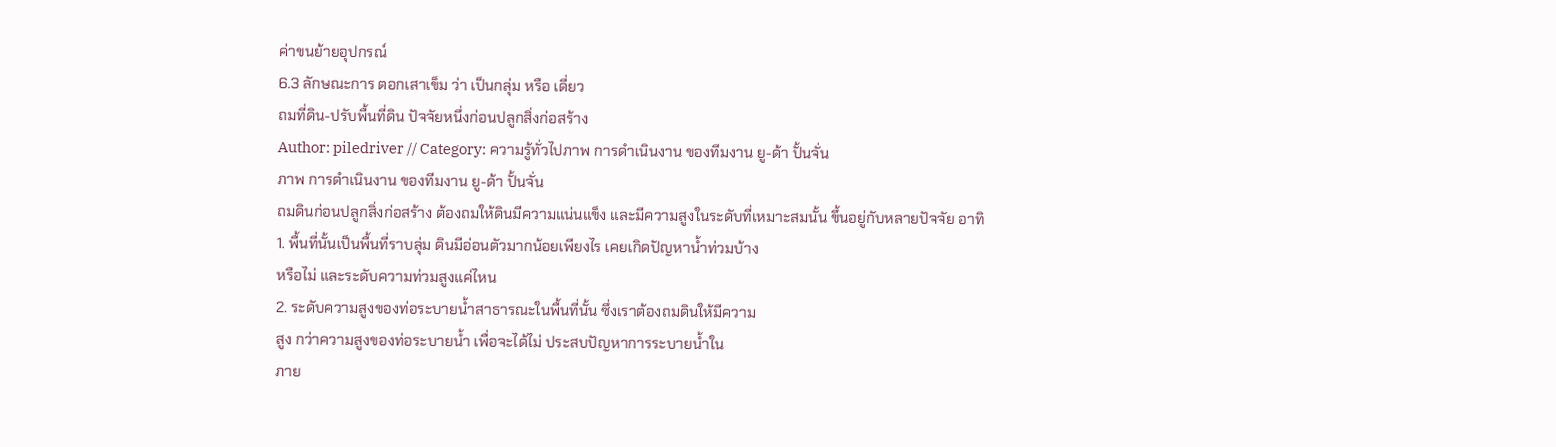ค่าขนย้ายอุปกรณ์
6.3 ลักษณะการ ตอกเสาเข็ม ว่า เป็นกลุ่ม หรือ เดี่ยว
ถมที่ดิน-ปรับพื้นที่ดิน ปัจจัยหนึ่งก่อนปลูกสิ่งก่อสร้าง
Author: piledriver // Category: ความรู้ทั่วไปภาพ การดำเนินงาน ของทีมงาน ยู-ด้า ปั้นจั่น
ภาพ การดำเนินงาน ของทีมงาน ยู-ด้า ปั้นจั่น
ถมดินก่อนปลูกสิ่งก่อสร้าง ต้องถมให้ดินมีความแน่นแข็ง และมีความสูงในระดับที่เหมาะสมนั้น ขึ้นอยู่กับหลายปัจจัย อาทิ
1. พื้นที่นั้นเป็นพื้นที่ราบลุ่ม ดินมีอ่อนตัวมากน้อยเพียงไร เคยเกิดปัญหาน้ำท่วมบ้าง
หรือไม่ และระดับความท่วมสูงแค่ไหน
2. ระดับความสูงของท่อระบายน้ำสาธารณะในพื้นที่นั้น ซึ่งเราต้องถมดินให้มีความ
สูง กว่าความสูงของท่อระบายน้ำ เพื่อจะได้ไม่ ประสบปัญหาการระบายน้ำใน
ภาย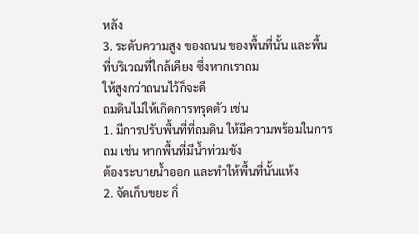หลัง
3. ระดับความสูง ของถนน ของพื้นที่นั้น และพื้นที่บริเวณที่ใกล้เคียง ซึ่งหากเราถม
ให้สูงกว่าถนนไว้ก็จะดี
ถมดินไม่ให้เกิดการทรุดตัว เช่น
1. มีการปรับพื้นที่ที่ถมดิน ให้มีความพร้อมในการถม เช่น หากพื้นที่มีน้ำท่วมขัง
ต้องระบายน้ำออก และทำให้พื้นที่นั้นแห้ง
2. จัดเก็บขยะ กิ่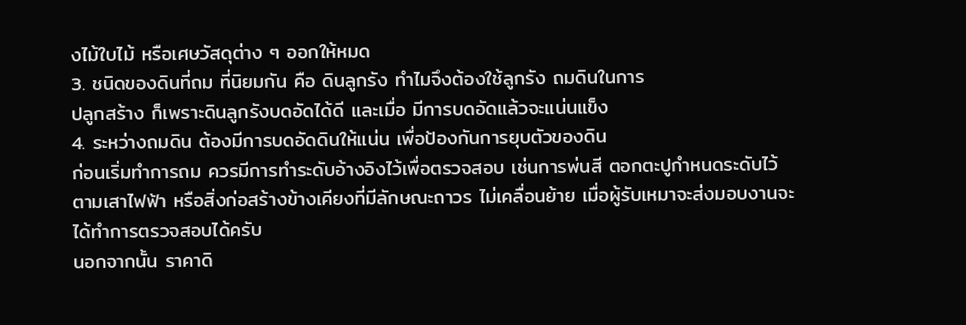งไม้ใบไม้ หรือเศษวัสดุต่าง ๆ ออกให้หมด
3. ชนิดของดินที่ถม ที่นิยมกัน คือ ดินลูกรัง ทำไมจึงต้องใช้ลูกรัง ถมดินในการ
ปลูกสร้าง ก็เพราะดินลูกรังบดอัดได้ดี และเมื่อ มีการบดอัดแล้วจะแน่นแข็ง
4. ระหว่างถมดิน ต้องมีการบดอัดดินให้แน่น เพื่อป้องกันการยุบตัวของดิน
ก่อนเริ่มทำการถม ควรมีการทำระดับอ้างอิงไว้เพื่อตรวจสอบ เช่นการพ่นสี ตอกตะปูกำหนดระดับไว้ตามเสาไฟฟ้า หรือสิ่งก่อสร้างข้างเคียงที่มีลักษณะถาวร ไม่เคลื่อนย้าย เมื่อผู้รับเหมาจะส่งมอบงานจะได้ทำการตรวจสอบได้ครับ
นอกจากนั้น ราคาดิ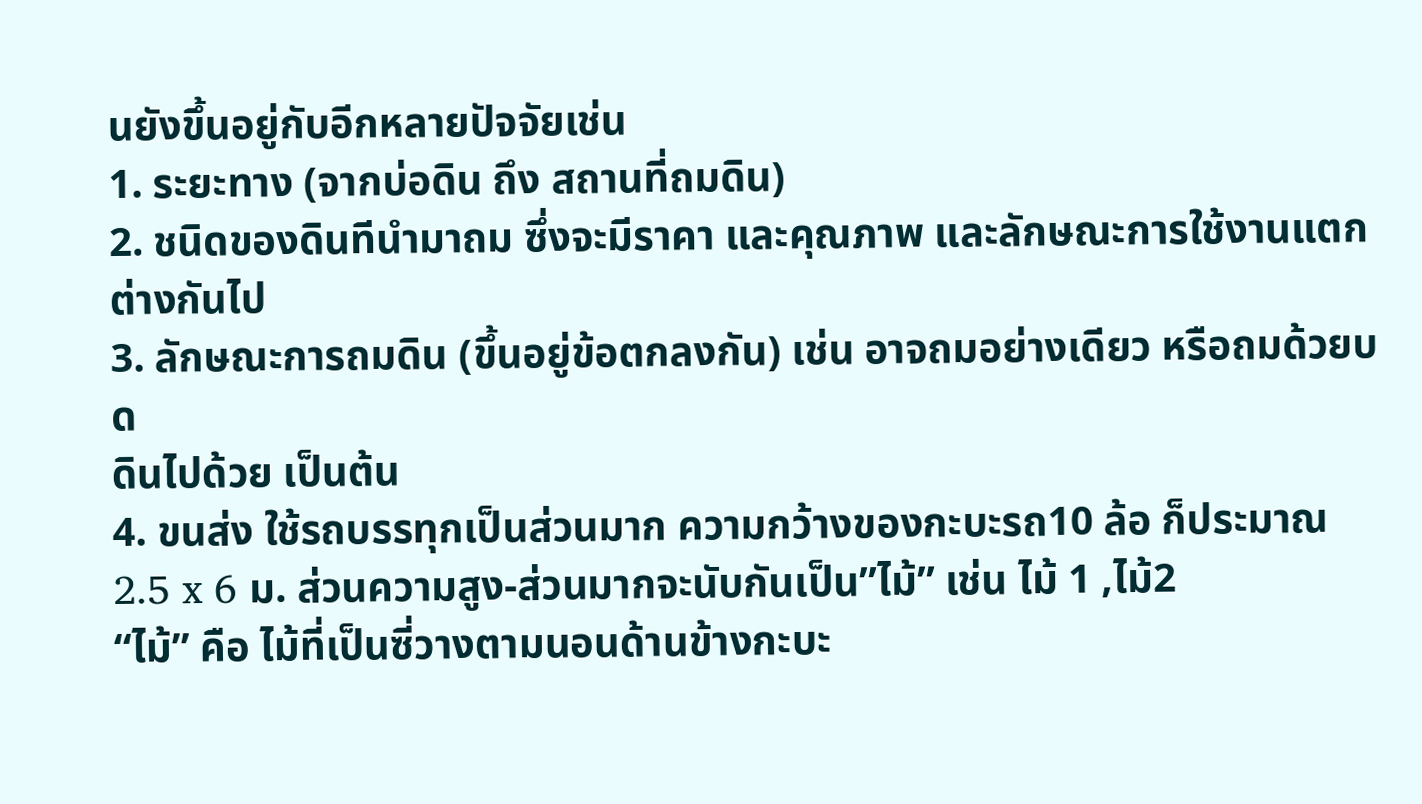นยังขึ้นอยู่กับอีกหลายปัจจัยเช่น
1. ระยะทาง (จากบ่อดิน ถึง สถานที่ถมดิน)
2. ชนิดของดินทีนำมาถม ซึ่งจะมีราคา และคุณภาพ และลักษณะการใช้งานแตก
ต่างกันไป
3. ลักษณะการถมดิน (ขึ้นอยู่ข้อตกลงกัน) เช่น อาจถมอย่างเดียว หรือถมด้วยบด
ดินไปด้วย เป็นต้น
4. ขนส่ง ใช้รถบรรทุกเป็นส่วนมาก ความกว้างของกะบะรถ10 ล้อ ก็ประมาณ
2.5 x 6 ม. ส่วนความสูง-ส่วนมากจะนับกันเป็น”ไม้” เช่น ไม้ 1 ,ไม้2
“ไม้” คือ ไม้ที่เป็นซี่วางตามนอนด้านข้างกะบะ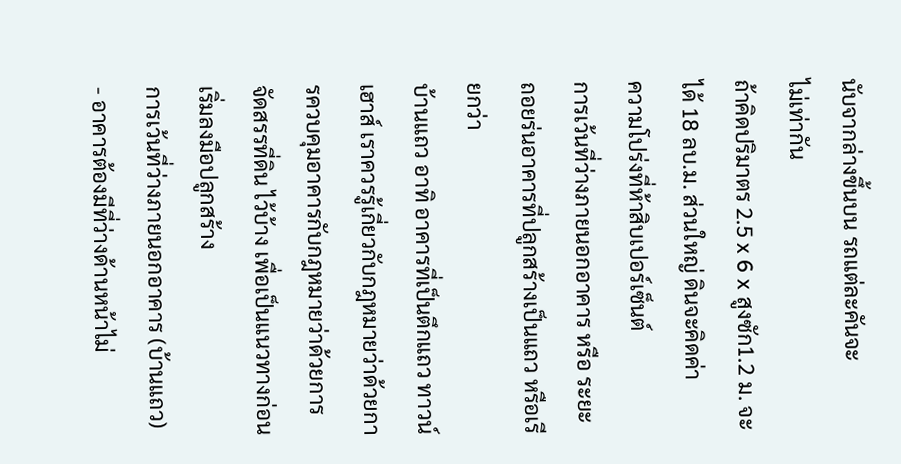นับจากล่างขึ้นบน รถแต่ละคันจะ
ไม่เท่ากัน
ถ้าคิดปริมาตร 2.5 x 6 x สูงซัก1.2 ม. จะได้ 18 ลบ.ม. ส่วนใหญ่ ดินจะคิดค่า
ความโปร่งที่ห้าสิบเปอร์เซ็นต์
การเว้นที่ว่างภายนอกอาคาร หรือ ระยะถอยร่นอาคารที่ปลูกสร้างเป็นแถว หรือเรียกว่า
บ้านแถว อาทิ อาคารที่เป็นตึกแถว ทาวน์เฮาส์ เราควรรู้เกี่ยวกับกฎหมายว่าด้วยการควบคุมอาคารกับกฎหมายว่าด้วยการจัดสรรที่ดิน ไว้บ้าง เพื่อเป็นแนวทางก่อนเริ่มลงมือปลูกสร้าง
การเว้นที่ว่างภายนอกอาคาร (บ้านแถว)
- อาคารต้องมีที่ว่างด้านหน้าไม่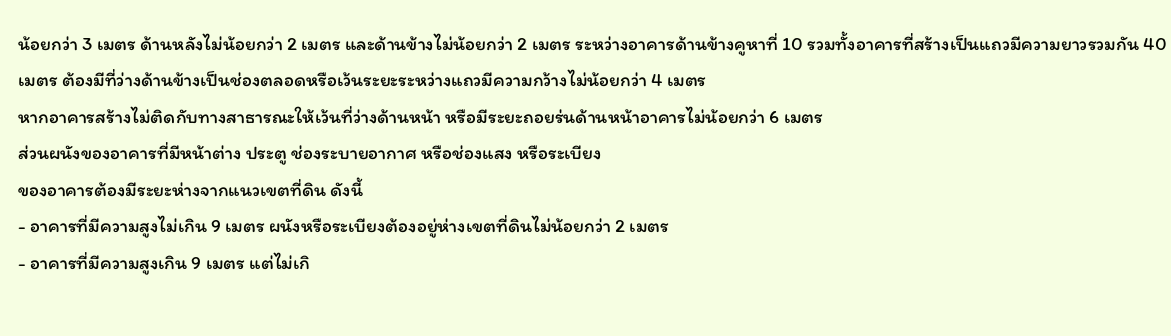น้อยกว่า 3 เมตร ด้านหลังไม่น้อยกว่า 2 เมตร และด้านข้างไม่น้อยกว่า 2 เมตร ระหว่างอาคารด้านข้างคูหาที่ 10 รวมทั้งอาคารที่สร้างเป็นแถวมีความยาวรวมกัน 40 เมตร ต้องมีที่ว่างด้านข้างเป็นช่องตลอดหรือเว้นระยะระหว่างแถวมีความกว้างไม่น้อยกว่า 4 เมตร
หากอาคารสร้างไม่ติดกับทางสาธารณะให้เว้นที่ว่างด้านหน้า หรือมีระยะถอยร่นด้านหน้าอาคารไม่น้อยกว่า 6 เมตร
ส่วนผนังของอาคารที่มีหน้าต่าง ประตู ช่องระบายอากาศ หรือช่องแสง หรือระเบียง
ของอาคารต้องมีระยะห่างจากแนวเขตที่ดิน ดังนี้
- อาคารที่มีความสูงไม่เกิน 9 เมตร ผนังหรือระเบียงต้องอยู่ห่างเขตที่ดินไม่น้อยกว่า 2 เมตร
- อาคารที่มีความสูงเกิน 9 เมตร แต่ไม่เกิ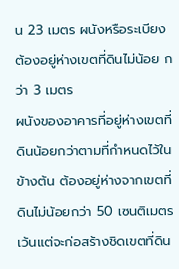น 23 เมตร ผนังหรือระเบียงต้องอยู่ห่างเขตที่ดินไม่น้อย กว่า 3 เมตร
ผนังของอาคารที่อยู่ห่างเขตที่ดินน้อยกว่าตามที่กำหนดไว้ในข้างต้น ต้องอยู่ห่างจากเขตที่ดินไม่น้อยกว่า 50 เซนติเมตร เว้นแต่จะก่อสร้างชิดเขตที่ดิน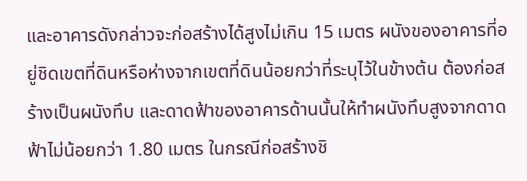และอาคารดังกล่าวจะก่อสร้างได้สูงไม่เกิน 15 เมตร ผนังของอาคารที่อยู่ชิดเขตที่ดินหรือห่างจากเขตที่ดินน้อยกว่าที่ระบุไว้ในข้างต้น ต้องก่อสร้างเป็นผนังทึบ และดาดฟ้าของอาคารด้านนั้นให้ทำผนังทึบสูงจากดาดฟ้าไม่น้อยกว่า 1.80 เมตร ในกรณีก่อสร้างชิ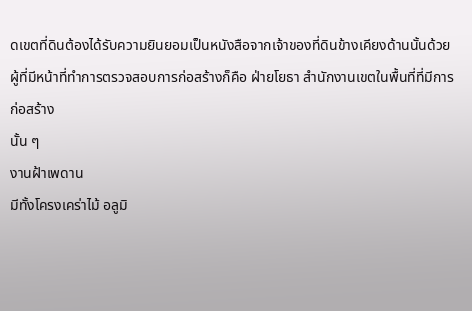ดเขตที่ดินต้องได้รับความยินยอมเป็นหนังสือจากเจ้าของที่ดินข้างเคียงด้านนั้นด้วย
ผู้ที่มีหน้าที่ทำการตรวจสอบการก่อสร้างก็คือ ฝ่ายโยธา สำนักงานเขตในพื้นที่ที่มีการก่อสร้าง
นั้น ๆ
งานฝ้าเพดาน
มีทั้งโครงเคร่าไม้ อลูมิ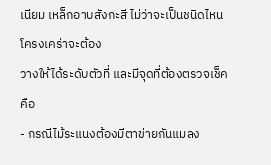เนียม เหล็กอาบสังกะสี ไม่ว่าจะเป็นชนิดไหน
โครงเคร่าจะต้อง
วางให้ได้ระดับตัวที่ และมีจุดที่ต้องตรวจเช็คคือ
- กรณีไม้ระแนงต้องมีตาข่ายกันแมลง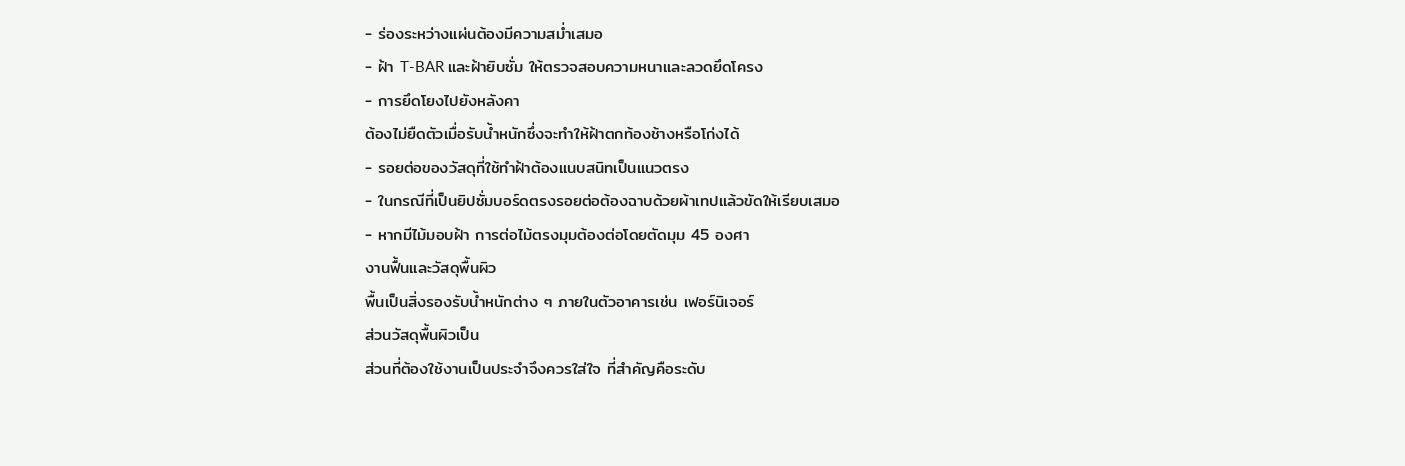- ร่องระหว่างแผ่นต้องมีความสม่ำเสมอ
- ฝ้า T-BAR และฝ้ายิบซั่ม ให้ตรวจสอบความหนาและลวดยึดโครง
- การยึดโยงไปยังหลังคา
ต้องไม่ยืดตัวเมื่อรับน้ำหนักซึ่งจะทำให้ฝ้าตกท้องช้างหรือโก่งได้
- รอยต่อของวัสดุที่ใช้ทำฝ้าต้องแนบสนิทเป็นแนวตรง
- ในกรณีที่เป็นยิปซั่มบอร์ดตรงรอยต่อต้องฉาบด้วยผ้าเทปแล้วขัดให้เรียบเสมอ
- หากมีไม้มอบฝ้า การต่อไม้ตรงมุมต้องต่อโดยตัดมุม 45 องศา
งานฟื้นและวัสดุพื้นผิว
พื้นเป็นสิ่งรองรับน้ำหนักต่าง ๆ ภายในตัวอาคารเช่น เฟอร์นิเจอร์
ส่วนวัสดุพื้นผิวเป็น
ส่วนที่ต้องใช้งานเป็นประจำจึงควรใส่ใจ ที่สำคัญคือระดับ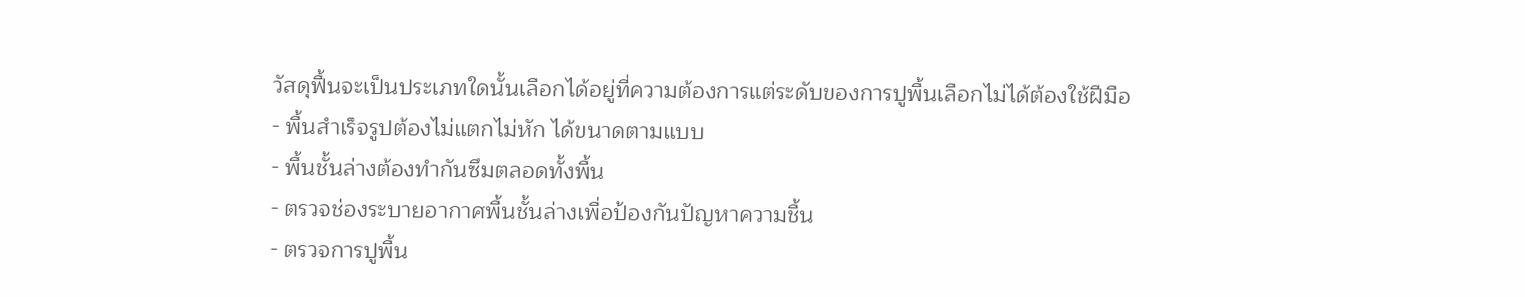วัสดุฟื้นจะเป็นประเภทใดนั้นเลือกได้อยู่ที่ความต้องการแต่ระดับของการปูพื้นเลือกไม่ได้ต้องใช้ฝีมือ
- พื้นสำเร็จรูปต้องไม่แตกไม่หัก ได้ขนาดตามแบบ
- พื้นชั้นล่างต้องทำกันซึมตลอดทั้งพื้น
- ตรวจช่องระบายอากาศพื้นชั้นล่างเพื่อป้องกันปัญหาความชื้น
- ตรวจการปูพื้น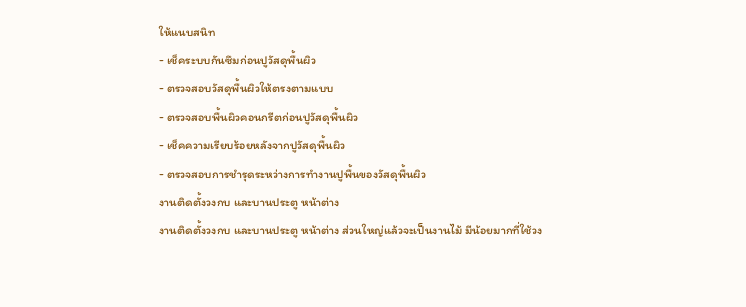ให้แนบสนิท
- เช็คระบบกันซึมก่อนปูวัสดุพื้นผิว
- ตรวจสอบวัสดุพื้นผิวให้ตรงตามแบบ
- ตรวจสอบพื้นผิวคอนกรีตก่อนปูวัสดุพื้นผิว
- เช็คความเรียบร้อยหลังจากปูวัสดุพื้นผิว
- ตรวจสอบการชำรุดระหว่างการทำงานปูพื้นของวัสดุพื้นผิว
งานติดตั้งวงกบ และบานประตู หน้าต่าง
งานติดตั้งวงกบ และบานประตู หน้าต่าง ส่วนใหญ่แล้วจะเป็นงานไม้ มีน้อยมากที่ใช้วง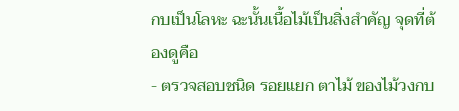กบเป็นโลหะ ฉะนั้นเนื้อไม้เป็นสิ่งสำคัญ จุดที่ต้องดูคือ
- ตรวจสอบชนิด รอยแยก ตาไม้ ของไม้วงกบ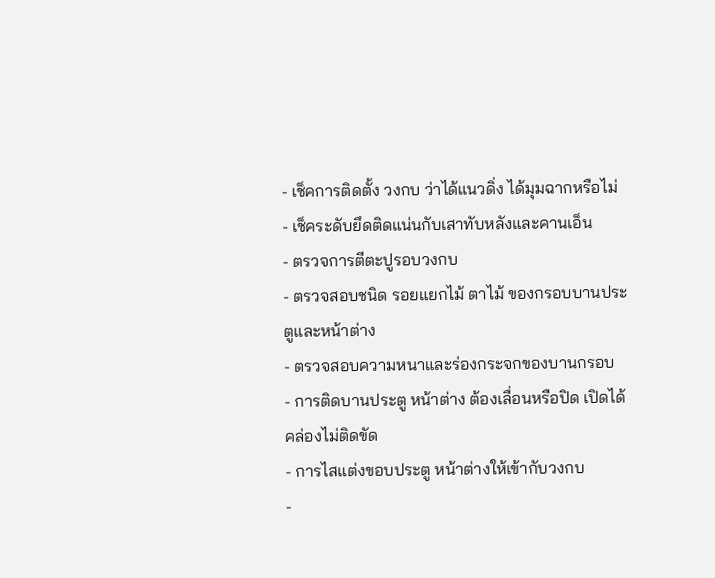- เช็คการติดตั้ง วงกบ ว่าได้แนวดิ่ง ได้มุมฉากหรือไม่
- เช็คระดับยึดติดแน่นกับเสาทับหลังและคานเอ็น
- ตรวจการตีตะปูรอบวงกบ
- ตรวจสอบชนิด รอยแยกไม้ ตาไม้ ของกรอบบานประตูและหน้าต่าง
- ตรวจสอบความหนาและร่องกระจกของบานกรอบ
- การติดบานประตู หน้าต่าง ต้องเลื่อนหรือปิด เปิดได้คล่องไม่ติดขัด
- การไสแต่งขอบประตู หน้าต่างให้เข้ากับวงกบ
-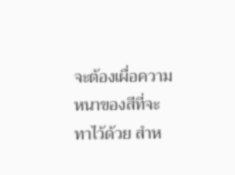จะต้องเผื่อความหนาของสีที่จะทาไว้ด้วย สำห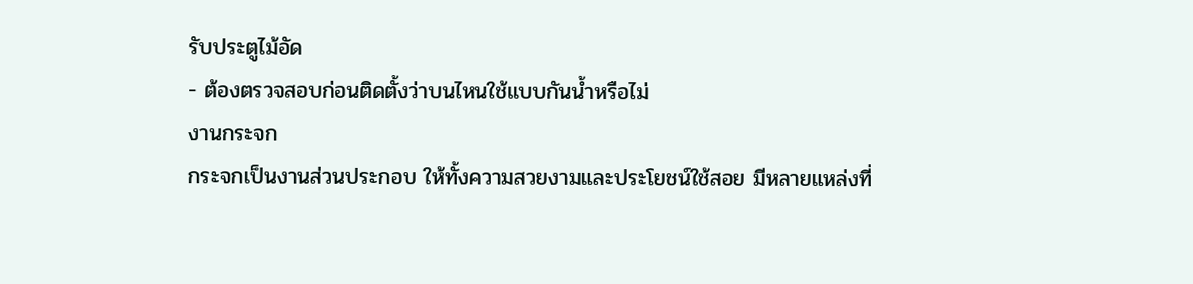รับประตูไม้อัด
- ต้องตรวจสอบก่อนติดตั้งว่าบนไหนใช้แบบกันน้ำหรือไม่
งานกระจก
กระจกเป็นงานส่วนประกอบ ให้ทั้งความสวยงามและประโยชน์ใช้สอย มีหลายแหล่งที่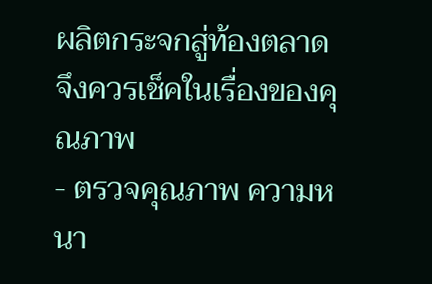ผลิตกระจกสู่ท้องตลาด จึงควรเช็คในเรื่องของคุณภาพ
- ตรวจคุณภาพ ความหนา